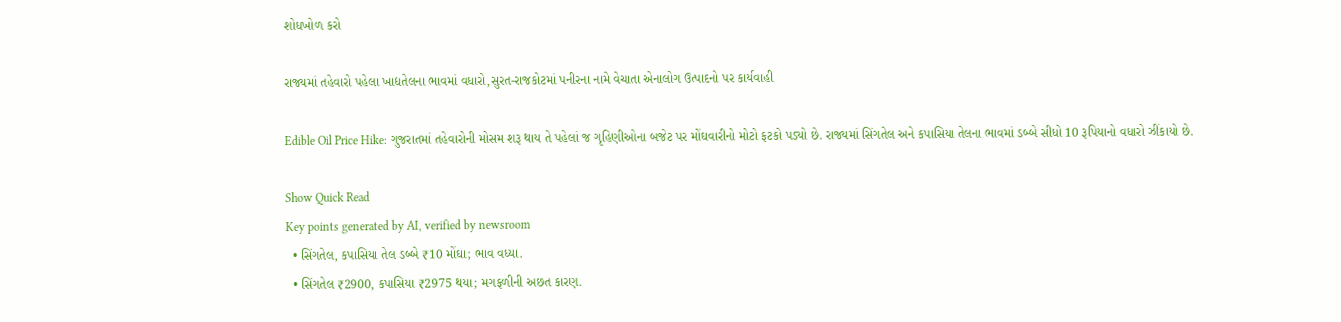શોધખોળ કરો

રાજ્યમાં તહેવારો પહેલા ખાદ્યતેલના ભાવમાં વધારો,સુરત-રાજકોટમાં પનીરના નામે વેચાતા એનાલોગ ઉત્પાદનો પર કાર્યવાહી

Edible Oil Price Hike: ગુજરાતમાં તહેવારોની મોસમ શરૂ થાય તે પહેલાં જ ગૃહિણીઓના બજેટ પર મોંઘવારીનો મોટો ફટકો પડ્યો છે. રાજ્યમાં સિંગતેલ અને કપાસિયા તેલના ભાવમાં ડબ્બે સીધો 10 રૂપિયાનો વધારો ઝીંકાયો છે.

Show Quick Read
Key points generated by AI, verified by newsroom
  • સિંગતેલ, કપાસિયા તેલ ડબ્બે ₹10 મોંઘા; ભાવ વધ્યા.
  • સિંગતેલ ₹2900, કપાસિયા ₹2975 થયા; મગફળીની અછત કારણ.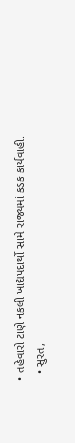• તહેવારો ટાણે નકલી ખાદ્યપદાર્થો સામે રાજ્યમાં કડક કાર્યવાહી.
  • સુરત,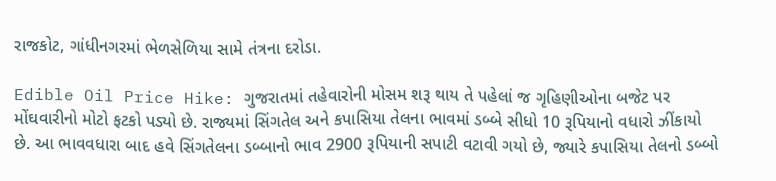રાજકોટ, ગાંધીનગરમાં ભેળસેળિયા સામે તંત્રના દરોડા.

Edible Oil Price Hike: ગુજરાતમાં તહેવારોની મોસમ શરૂ થાય તે પહેલાં જ ગૃહિણીઓના બજેટ પર મોંઘવારીનો મોટો ફટકો પડ્યો છે. રાજ્યમાં સિંગતેલ અને કપાસિયા તેલના ભાવમાં ડબ્બે સીધો 10 રૂપિયાનો વધારો ઝીંકાયો છે. આ ભાવવધારા બાદ હવે સિંગતેલના ડબ્બાનો ભાવ 2900 રૂપિયાની સપાટી વટાવી ગયો છે, જ્યારે કપાસિયા તેલનો ડબ્બો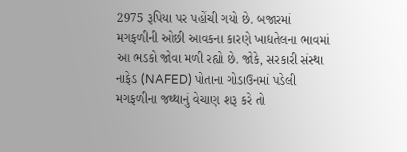2975 રૂપિયા પર પહોંચી ગયો છે. બજારમાં મગફળીની ઓછી આવકના કારણે ખાદ્યતેલના ભાવમાં આ ભડકો જોવા મળી રહ્યો છે. જોકે, સરકારી સંસ્થા નાફેડ (NAFED) પોતાના ગોડાઉનમાં પડેલી મગફળીના જથ્થાનું વેચાણ શરૂ કરે તો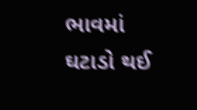ભાવમાં ઘટાડો થઈ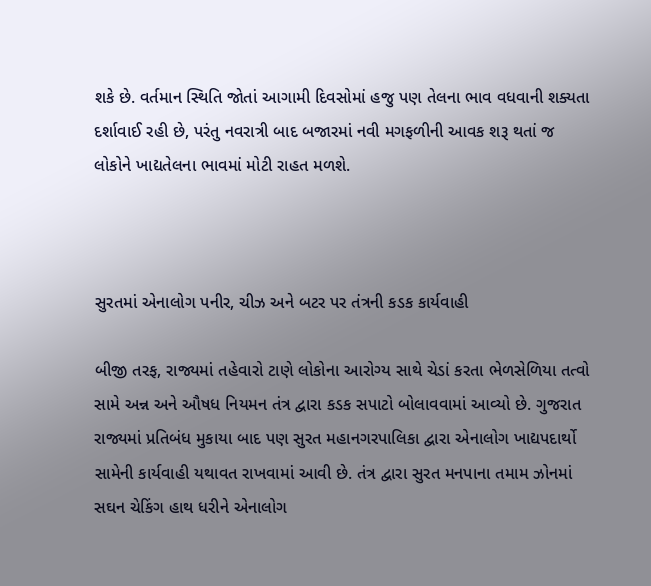શકે છે. વર્તમાન સ્થિતિ જોતાં આગામી દિવસોમાં હજુ પણ તેલના ભાવ વધવાની શક્યતા દર્શાવાઈ રહી છે, પરંતુ નવરાત્રી બાદ બજારમાં નવી મગફળીની આવક શરૂ થતાં જ લોકોને ખાદ્યતેલના ભાવમાં મોટી રાહત મળશે.



સુરતમાં એનાલોગ પનીર, ચીઝ અને બટર પર તંત્રની કડક કાર્યવાહી

બીજી તરફ, રાજ્યમાં તહેવારો ટાણે લોકોના આરોગ્ય સાથે ચેડાં કરતા ભેળસેળિયા તત્વો સામે અન્ન અને ઔષધ નિયમન તંત્ર દ્વારા કડક સપાટો બોલાવવામાં આવ્યો છે. ગુજરાત રાજ્યમાં પ્રતિબંધ મુકાયા બાદ પણ સુરત મહાનગરપાલિકા દ્વારા એનાલોગ ખાદ્યપદાર્થો સામેની કાર્યવાહી યથાવત રાખવામાં આવી છે. તંત્ર દ્વારા સુરત મનપાના તમામ ઝોનમાં સઘન ચેકિંગ હાથ ધરીને એનાલોગ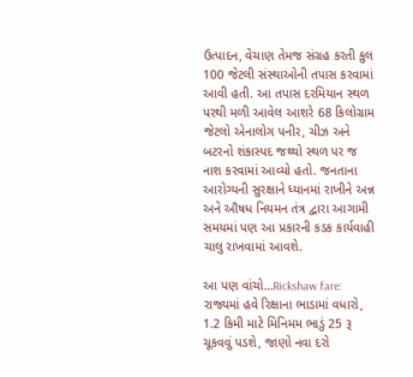ઉત્પાદન, વેચાણ તેમજ સંગ્રહ કરતી કુલ 100 જેટલી સંસ્થાઓની તપાસ કરવામાં આવી હતી. આ તપાસ દરમિયાન સ્થળ પરથી મળી આવેલ આશરે 68 કિલોગ્રામ જેટલો એનાલોગ પનીર, ચીઝ અને બટરનો શંકાસ્પદ જથ્થો સ્થળ પર જ નાશ કરવામાં આવ્યો હતો. જનતાના આરોગ્યની સુરક્ષાને ધ્યાનમાં રાખીને અન્ન અને ઔષધ નિયમન તંત્ર દ્વારા આગામી સમયમાં પણ આ પ્રકારની કડક કાર્યવાહી ચાલુ રાખવામાં આવશે.

આ પણ વાંચો...Rickshaw fare: રાજ્યમાં હવે રિક્ષાના ભાડામાં વધારો, 1.2 કિમી માટે મિનિમમ ભાડું 25 રૂ ચૂકવવું પડશે, જાણો નવા દરો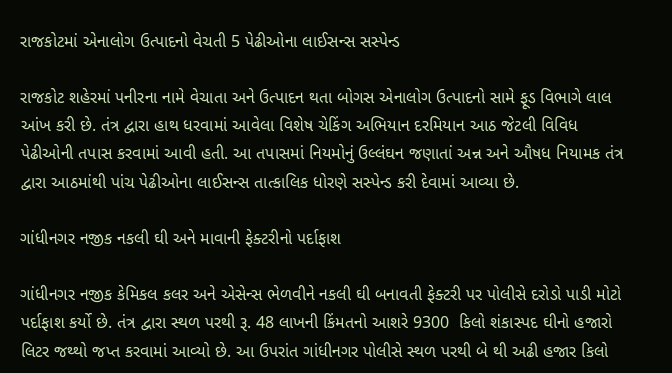રાજકોટમાં એનાલોગ ઉત્પાદનો વેચતી 5 પેઢીઓના લાઈસન્સ સસ્પેન્ડ

રાજકોટ શહેરમાં પનીરના નામે વેચાતા અને ઉત્પાદન થતા બોગસ એનાલોગ ઉત્પાદનો સામે ફૂડ વિભાગે લાલ આંખ કરી છે. તંત્ર દ્વારા હાથ ધરવામાં આવેલા વિશેષ ચેકિંગ અભિયાન દરમિયાન આઠ જેટલી વિવિધ પેઢીઓની તપાસ કરવામાં આવી હતી. આ તપાસમાં નિયમોનું ઉલ્લંઘન જણાતાં અન્ન અને ઔષધ નિયામક તંત્ર દ્વારા આઠમાંથી પાંચ પેઢીઓના લાઈસન્સ તાત્કાલિક ધોરણે સસ્પેન્ડ કરી દેવામાં આવ્યા છે.

ગાંધીનગર નજીક નકલી ઘી અને માવાની ફેક્ટરીનો પર્દાફાશ

ગાંધીનગર નજીક કેમિકલ કલર અને એસેન્સ ભેળવીને નકલી ઘી બનાવતી ફેક્ટરી પર પોલીસે દરોડો પાડી મોટો પર્દાફાશ કર્યો છે. તંત્ર દ્વારા સ્થળ પરથી રૂ. 48 લાખની કિંમતનો આશરે 9300  કિલો શંકાસ્પદ ઘીનો હજારો લિટર જથ્થો જપ્ત કરવામાં આવ્યો છે. આ ઉપરાંત ગાંધીનગર પોલીસે સ્થળ પરથી બે થી અઢી હજાર કિલો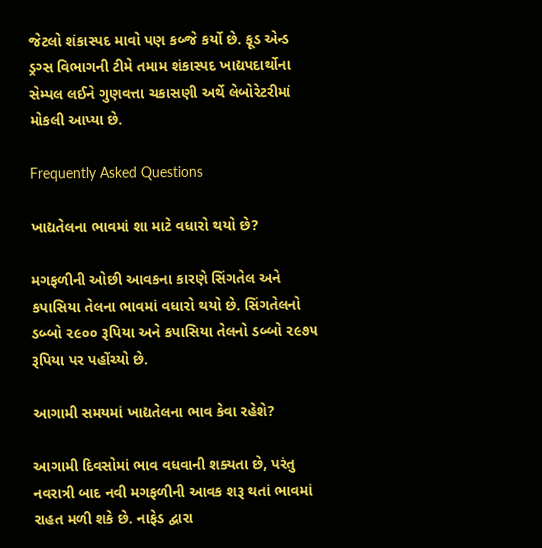જેટલો શંકાસ્પદ માવો પણ કબ્જે કર્યો છે. ફૂડ એન્ડ ડ્રગ્સ વિભાગની ટીમે તમામ શંકાસ્પદ ખાદ્યપદાર્થોના સેમ્પલ લઈને ગુણવત્તા ચકાસણી અર્થે લેબોરેટરીમાં મોકલી આપ્યા છે.

Frequently Asked Questions

ખાદ્યતેલના ભાવમાં શા માટે વધારો થયો છે?

મગફળીની ઓછી આવકના કારણે સિંગતેલ અને કપાસિયા તેલના ભાવમાં વધારો થયો છે. સિંગતેલનો ડબ્બો ૨૯૦૦ રૂપિયા અને કપાસિયા તેલનો ડબ્બો ૨૯૭૫ રૂપિયા પર પહોંચ્યો છે.

આગામી સમયમાં ખાદ્યતેલના ભાવ કેવા રહેશે?

આગામી દિવસોમાં ભાવ વધવાની શક્યતા છે, પરંતુ નવરાત્રી બાદ નવી મગફળીની આવક શરૂ થતાં ભાવમાં રાહત મળી શકે છે. નાફેડ દ્વારા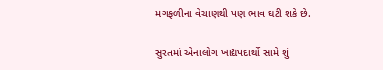મગફળીના વેચાણથી પણ ભાવ ઘટી શકે છે.

સુરતમાં એનાલોગ ખાદ્યપદાર્થો સામે શું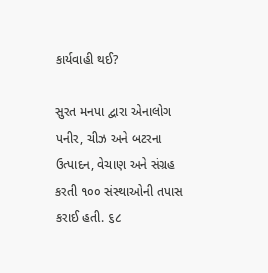કાર્યવાહી થઈ?

સુરત મનપા દ્વારા એનાલોગ પનીર, ચીઝ અને બટરના ઉત્પાદન, વેચાણ અને સંગ્રહ કરતી ૧૦૦ સંસ્થાઓની તપાસ કરાઈ હતી. ૬૮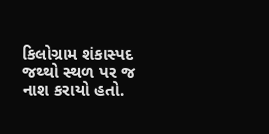કિલોગ્રામ શંકાસ્પદ જથ્થો સ્થળ પર જ નાશ કરાયો હતો.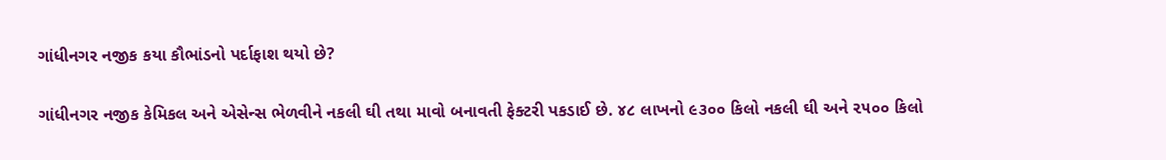ગાંધીનગર નજીક કયા કૌભાંડનો પર્દાફાશ થયો છે?

ગાંધીનગર નજીક કેમિકલ અને એસેન્સ ભેળવીને નકલી ઘી તથા માવો બનાવતી ફેક્ટરી પકડાઈ છે. ૪૮ લાખનો ૯૩૦૦ કિલો નકલી ઘી અને ૨૫૦૦ કિલો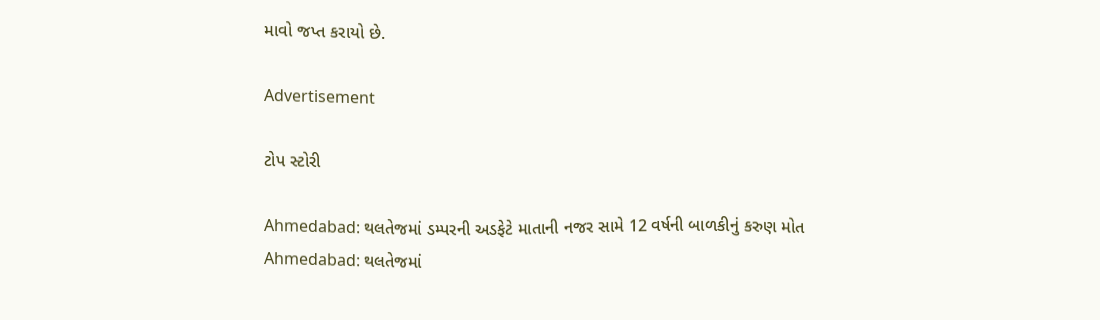માવો જપ્ત કરાયો છે.

Advertisement

ટોપ સ્ટોરી

Ahmedabad: થલતેજમાં ડમ્પરની અડફેટે માતાની નજર સામે 12 વર્ષની બાળકીનું કરુણ મોત
Ahmedabad: થલતેજમાં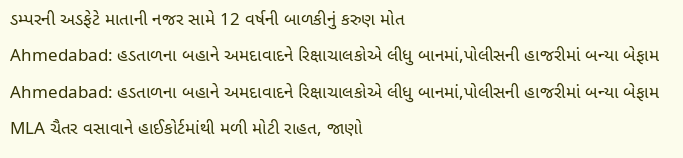ડમ્પરની અડફેટે માતાની નજર સામે 12 વર્ષની બાળકીનું કરુણ મોત
Ahmedabad: હડતાળના બહાને અમદાવાદને રિક્ષાચાલકોએ લીધુ બાનમાં,પોલીસની હાજરીમાં બન્યા બેફામ
Ahmedabad: હડતાળના બહાને અમદાવાદને રિક્ષાચાલકોએ લીધુ બાનમાં,પોલીસની હાજરીમાં બન્યા બેફામ
MLA ચૈતર વસાવાને હાઈકોર્ટમાંથી મળી મોટી રાહત, જાણો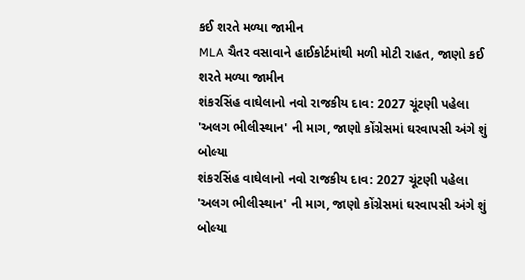કઈ શરતે મળ્યા જામીન
MLA ચૈતર વસાવાને હાઈકોર્ટમાંથી મળી મોટી રાહત, જાણો કઈ શરતે મળ્યા જામીન
શંકરસિંહ વાઘેલાનો નવો રાજકીય દાવ: 2027 ચૂંટણી પહેલા 'અલગ ભીલીસ્થાન' ની માગ, જાણો કોંગ્રેસમાં ઘરવાપસી અંગે શું બોલ્યા
શંકરસિંહ વાઘેલાનો નવો રાજકીય દાવ: 2027 ચૂંટણી પહેલા 'અલગ ભીલીસ્થાન' ની માગ, જાણો કોંગ્રેસમાં ઘરવાપસી અંગે શું બોલ્યા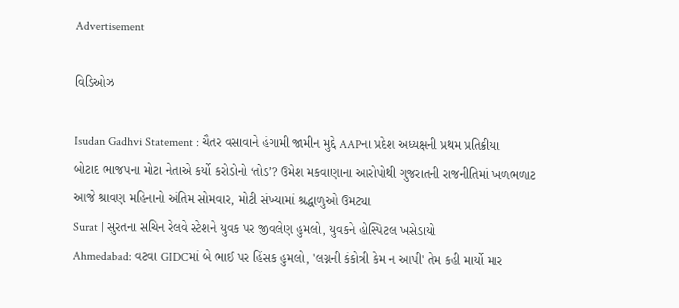Advertisement

વિડિઓઝ

Isudan Gadhvi Statement : ચૈતર વસાવાને હંગામી જામીન મુદ્દે AAPના પ્રદેશ અધ્યક્ષની પ્રથમ પ્રતિક્રીયા
બોટાદ ભાજપના મોટા નેતાએ કર્યો કરોડોનો ‘તોડ’? ઉમેશ મકવાણાના આરોપોથી ગુજરાતની રાજનીતિમાં ખળભળાટ
આજે શ્રાવણ મહિનાનો અંતિમ સોમવાર, મોટી સંખ્યામાં શ્રદ્ધાળુઓ ઉમટ્યા
Surat | સુરતના સચિન રેલવે સ્ટેશને યુવક પર જીવલેણ હુમલો, યુવકને હોસ્પિટલ ખસેડાયો
Ahmedabad: વટવા GIDCમાં બે ભાઈ પર હિંસક હુમલો, 'લગ્નની કંકોત્રી કેમ ન આપી' તેમ કહી માર્યો માર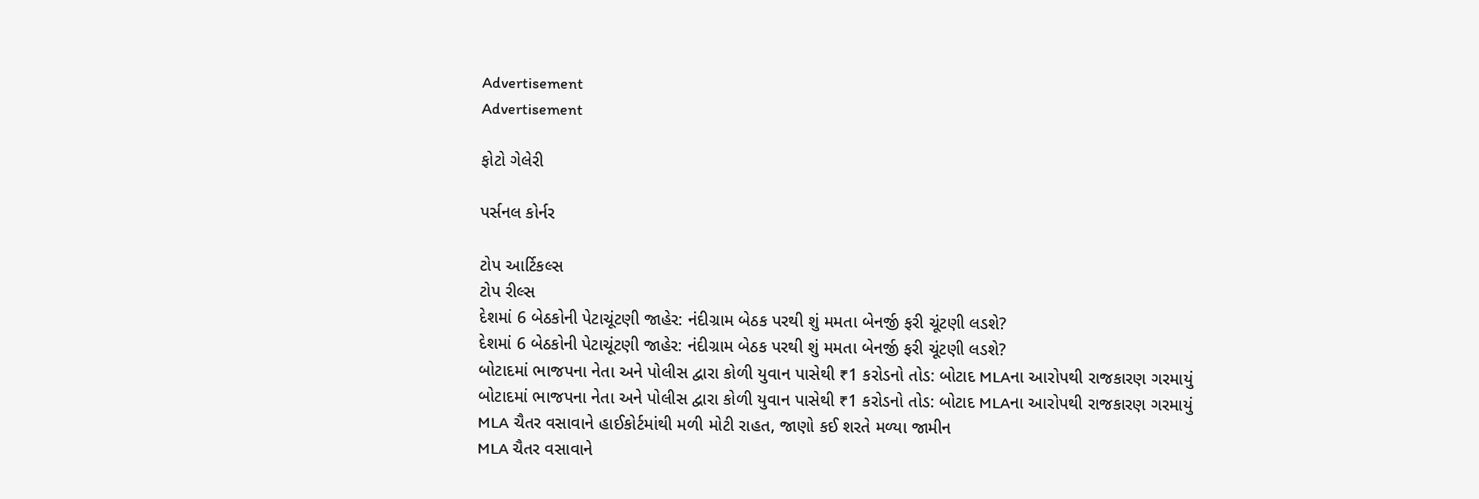Advertisement
Advertisement

ફોટો ગેલેરી

પર્સનલ કોર્નર

ટોપ આર્ટિકલ્સ
ટોપ રીલ્સ
દેશમાં 6 બેઠકોની પેટાચૂંટણી જાહેર: નંદીગ્રામ બેઠક પરથી શું મમતા બેનર્જી ફરી ચૂંટણી લડશે?
દેશમાં 6 બેઠકોની પેટાચૂંટણી જાહેર: નંદીગ્રામ બેઠક પરથી શું મમતા બેનર્જી ફરી ચૂંટણી લડશે?
બોટાદમાં ભાજપના નેતા અને પોલીસ દ્વારા કોળી યુવાન પાસેથી ₹1 કરોડનો તોડ: બોટાદ MLAના આરોપથી રાજકારણ ગરમાયું
બોટાદમાં ભાજપના નેતા અને પોલીસ દ્વારા કોળી યુવાન પાસેથી ₹1 કરોડનો તોડ: બોટાદ MLAના આરોપથી રાજકારણ ગરમાયું
MLA ચૈતર વસાવાને હાઈકોર્ટમાંથી મળી મોટી રાહત, જાણો કઈ શરતે મળ્યા જામીન
MLA ચૈતર વસાવાને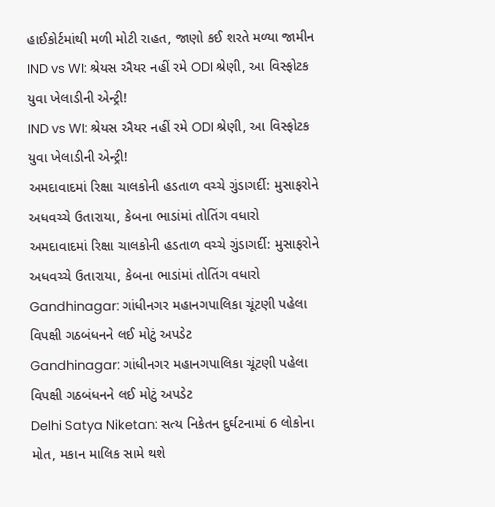હાઈકોર્ટમાંથી મળી મોટી રાહત, જાણો કઈ શરતે મળ્યા જામીન
IND vs WI: શ્રેયસ ઐયર નહીં રમે ODI શ્રેણી, આ વિસ્ફોટક યુવા ખેલાડીની એન્ટ્રી!
IND vs WI: શ્રેયસ ઐયર નહીં રમે ODI શ્રેણી, આ વિસ્ફોટક યુવા ખેલાડીની એન્ટ્રી!
અમદાવાદમાં રિક્ષા ચાલકોની હડતાળ વચ્ચે ગુંડાગર્દી: મુસાફરોને અધવચ્ચે ઉતારાયા, કેબના ભાડાંમાં તોતિંગ વધારો
અમદાવાદમાં રિક્ષા ચાલકોની હડતાળ વચ્ચે ગુંડાગર્દી: મુસાફરોને અધવચ્ચે ઉતારાયા, કેબના ભાડાંમાં તોતિંગ વધારો
Gandhinagar: ગાંધીનગર મહાનગપાલિકા ચૂંટણી પહેલા વિપક્ષી ગઠબંધનને લઈ મોટું અપડેટ
Gandhinagar: ગાંધીનગર મહાનગપાલિકા ચૂંટણી પહેલા વિપક્ષી ગઠબંધનને લઈ મોટું અપડેટ
Delhi Satya Niketan: સત્ય નિકેતન દુર્ઘટનામાં 6 લોકોના મોત, મકાન માલિક સામે થશે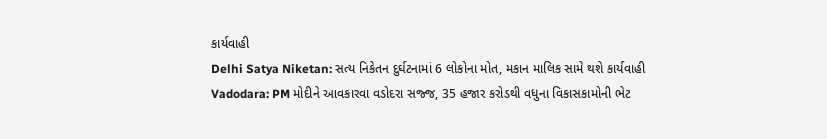કાર્યવાહી
Delhi Satya Niketan: સત્ય નિકેતન દુર્ઘટનામાં 6 લોકોના મોત, મકાન માલિક સામે થશે કાર્યવાહી
Vadodara: PM મોદીને આવકારવા વડોદરા સજ્જ, 35 હજાર કરોડથી વધુના વિકાસકામોની ભેટ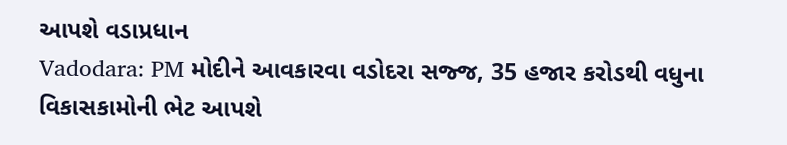આપશે વડાપ્રધાન
Vadodara: PM મોદીને આવકારવા વડોદરા સજ્જ, 35 હજાર કરોડથી વધુના વિકાસકામોની ભેટ આપશે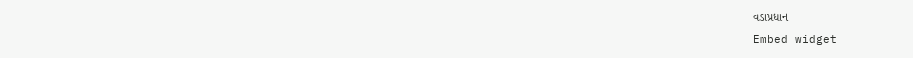વડાપ્રધાન
Embed widget